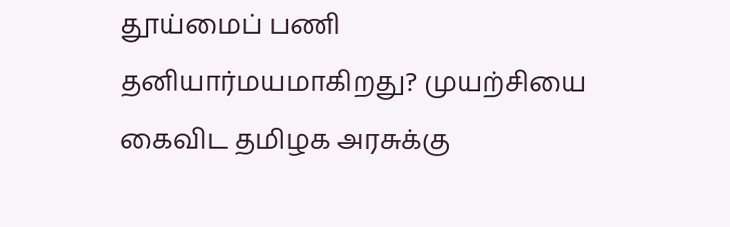தூய்மைப் பணி தனியார்மயமாகிறது? முயற்சியை கைவிட தமிழக அரசுக்கு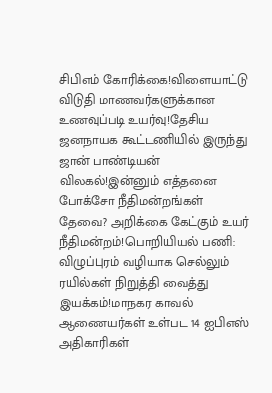சிபிஎம் கோரிக்கை!விளையாட்டு விடுதி மாணவர்களுக்கான உணவுப்படி உயர்வு!தேசிய ஜனநாயக கூட்டணியில் இருந்து ஜான் பாண்டியன் விலகல்!இன்னும் எத்தனை போக்சோ நீதிமன்றங்கள் தேவை? அறிக்கை கேட்கும் உயர் நீதிமன்றம்!பொறியியல் பணி: விழுப்புரம் வழியாக செல்லும் ரயில்கள் நிறுத்தி வைத்து இயக்கம்!மாநகர காவல் ஆணையர்கள் உள்பட 14 ஐபிஎஸ் அதிகாரிகள்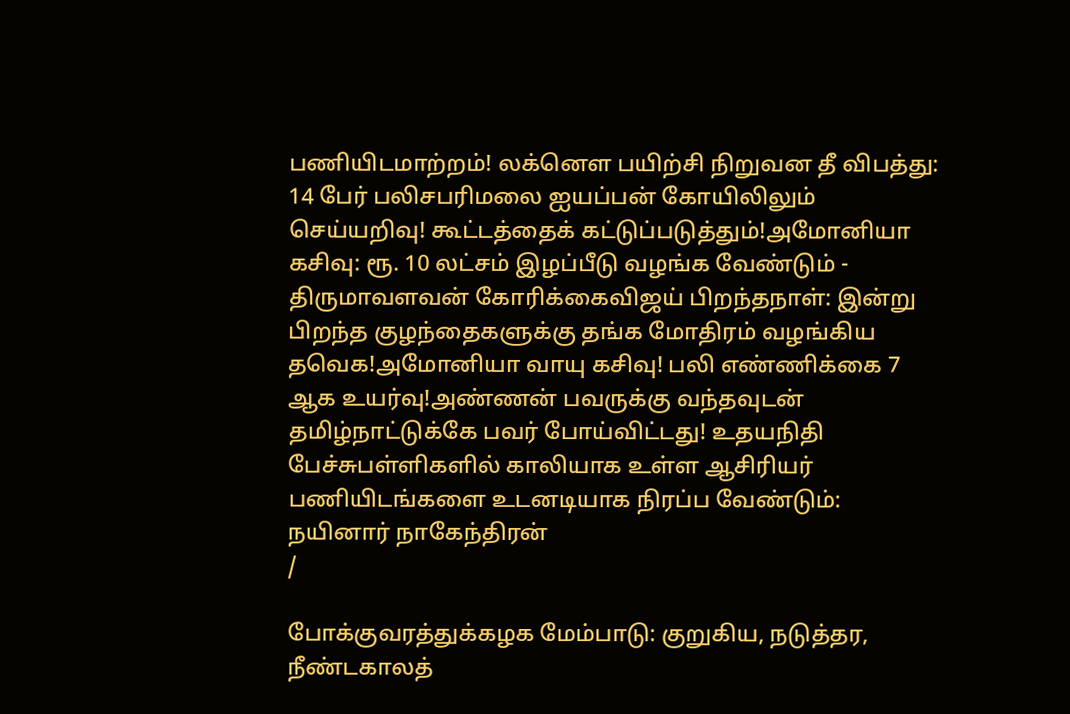பணியிடமாற்றம்! லக்னௌ பயிற்சி நிறுவன தீ விபத்து: 14 பேர் பலிசபரிமலை ஐயப்பன் கோயிலிலும் செய்யறிவு! கூட்டத்தைக் கட்டுப்படுத்தும்!அமோனியா கசிவு: ரூ. 10 லட்சம் இழப்பீடு வழங்க வேண்டும் - திருமாவளவன் கோரிக்கைவிஜய் பிறந்தநாள்: இன்று பிறந்த குழந்தைகளுக்கு தங்க மோதிரம் வழங்கிய தவெக!அமோனியா வாயு கசிவு! பலி எண்ணிக்கை 7 ஆக உயர்வு!அண்ணன் பவருக்கு வந்தவுடன் தமிழ்நாட்டுக்கே பவர் போய்விட்டது! உதயநிதி பேச்சுபள்ளிகளில் காலியாக உள்ள ஆசிரியர் பணியிடங்களை உடனடியாக நிரப்ப வேண்டும்: நயினார் நாகேந்திரன்
/

போக்குவரத்துக்கழக மேம்பாடு: குறுகிய, நடுத்தர, நீண்டகாலத்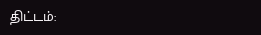திட்டம்: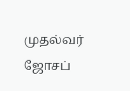முதல்வர் ஜோசப்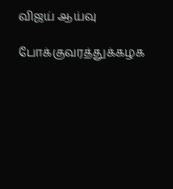விஜய் ஆய்வு

போக்குவரத்துக்கழக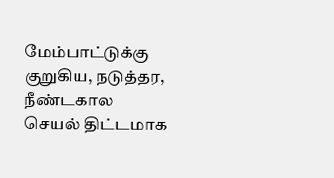மேம்பாட்டுக்கு குறுகிய, நடுத்தர, நீண்டகால செயல் திட்டமாக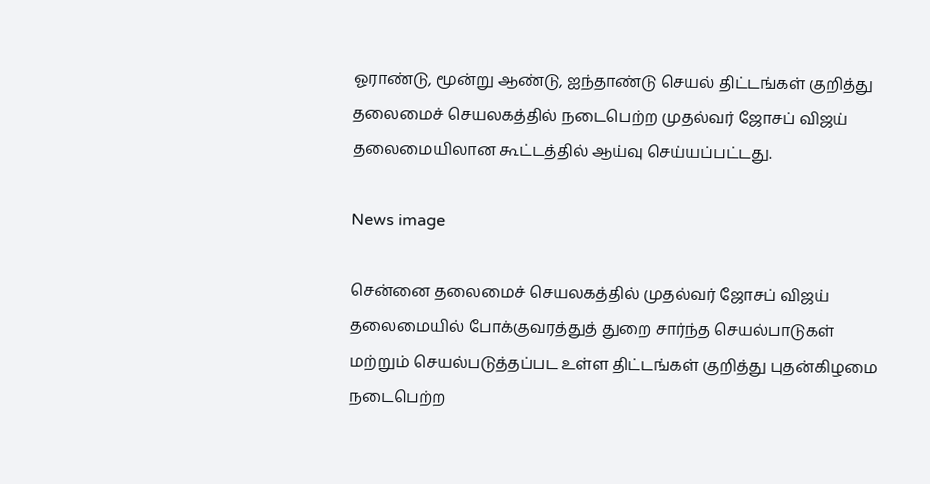ஓராண்டு, மூன்று ஆண்டு, ஐந்தாண்டு செயல் திட்டங்கள் குறித்து தலைமைச் செயலகத்தில் நடைபெற்ற முதல்வர் ஜோசப் விஜய் தலைமையிலான கூட்டத்தில் ஆய்வு செய்யப்பட்டது.

News image

சென்னை தலைமைச் செயலகத்தில் முதல்வர் ஜோசப் விஜய் தலைமையில் போக்குவரத்துத் துறை சார்ந்த செயல்பாடுகள் மற்றும் செயல்படுத்தப்பட உள்ள திட்டங்கள் குறித்து புதன்கிழமை நடைபெற்ற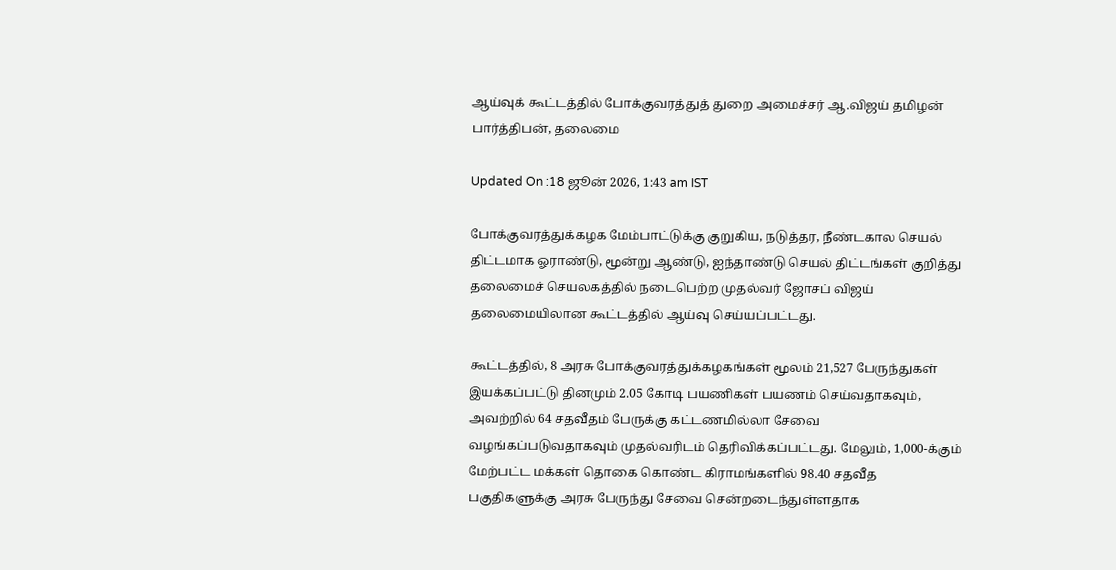ஆய்வுக் கூட்டத்தில் போக்குவரத்துத் துறை அமைச்சர் ஆ.விஜய் தமிழன் பார்த்திபன், தலைமை

Updated On :18 ஜூன் 2026, 1:43 am IST

போக்குவரத்துக்கழக மேம்பாட்டுக்கு குறுகிய, நடுத்தர, நீண்டகால செயல் திட்டமாக ஓராண்டு, மூன்று ஆண்டு, ஐந்தாண்டு செயல் திட்டங்கள் குறித்து தலைமைச் செயலகத்தில் நடைபெற்ற முதல்வர் ஜோசப் விஜய் தலைமையிலான கூட்டத்தில் ஆய்வு செய்யப்பட்டது.

கூட்டத்தில், 8 அரசு போக்குவரத்துக்கழகங்கள் மூலம் 21,527 பேருந்துகள் இயக்கப்பட்டு தினமும் 2.05 கோடி பயணிகள் பயணம் செய்வதாகவும், அவற்றில் 64 சதவீதம் பேருக்கு கட்டணமில்லா சேவை வழங்கப்படுவதாகவும் முதல்வரிடம் தெரிவிக்கப்பட்டது. மேலும், 1,000-க்கும் மேற்பட்ட மக்கள் தொகை கொண்ட கிராமங்களில் 98.40 சதவீத பகுதிகளுக்கு அரசு பேருந்து சேவை சென்றடைந்துள்ளதாக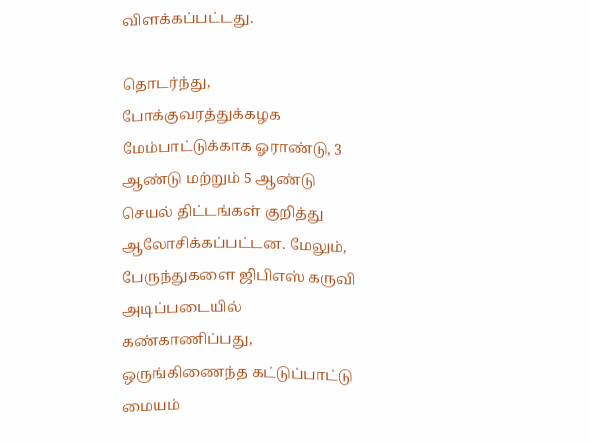விளக்கப்பட்டது.

தொடர்ந்து, போக்குவரத்துக்கழக மேம்பாட்டுக்காக ஓராண்டு, 3 ஆண்டு மற்றும் 5 ஆண்டு செயல் திட்டங்கள் குறித்து ஆலோசிக்கப்பட்டன. மேலும், பேருந்துகளை ஜிபிஎஸ் கருவி அடிப்படையில் கண்காணிப்பது, ஒருங்கிணைந்த கட்டுப்பாட்டு மையம்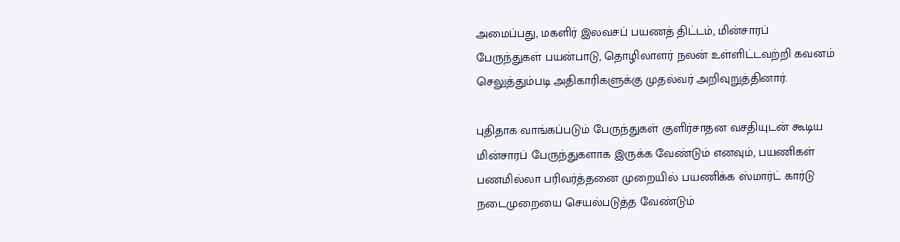அமைப்பது, மகளிர் இலவசப் பயணத் திட்டம், மின்சாரப் பேருந்துகள் பயன்பாடு, தொழிலாளர் நலன் உள்ளிட்டவற்றி கவனம் செலுத்தும்படி அதிகாரிகளுக்கு முதல்வர் அறிவுறுத்தினார்.

புதிதாக வாங்கப்படும் பேருந்துகள் குளிர்சாதன வசதியுடன் கூடிய மின்சாரப் பேருந்துகளாக இருக்க வேண்டும் எனவும், பயணிகள் பணமில்லா பரிவர்த்தனை முறையில் பயணிக்க ஸ்மார்ட் கார்டு நடைமுறையை செயல்படுத்த வேண்டும்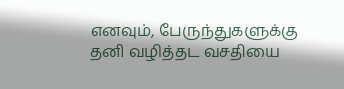எனவும், பேருந்துகளுக்கு தனி வழித்தட வசதியை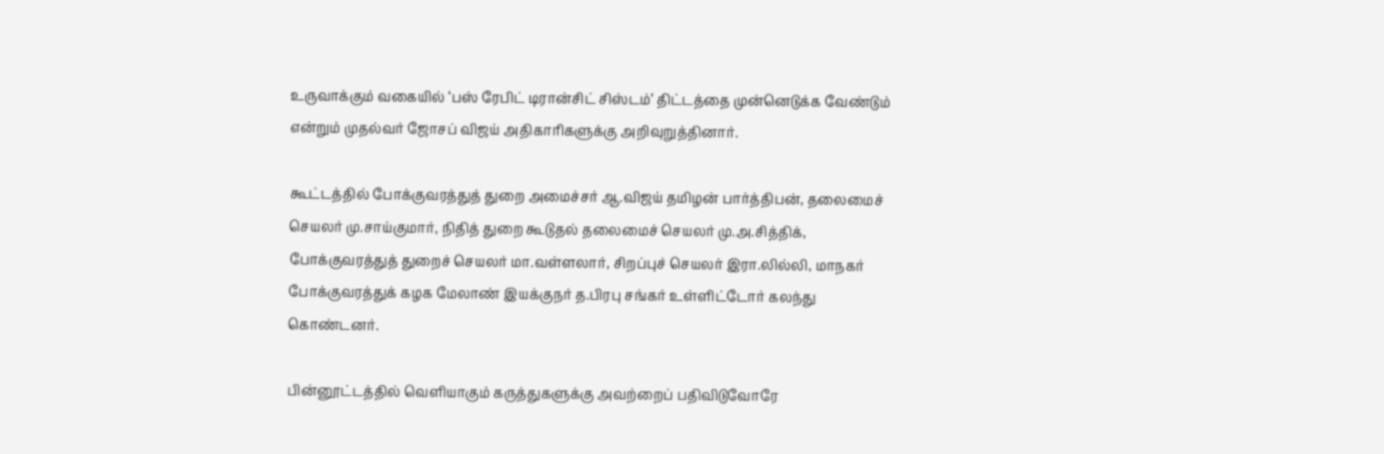உருவாக்கும் வகையில் ‘பஸ் ரேபிட் டிரான்சிட் சிஸ்டம்’ திட்டத்தை முன்னெடுக்க வேண்டும் என்றும் முதல்வர் ஜோசப் விஜய் அதிகாரிகளுக்கு அறிவுறுத்தினார்.

கூட்டத்தில் போக்குவரத்துத் துறை அமைச்சர் ஆ.விஜய் தமிழன் பார்த்திபன், தலைமைச் செயலர் மு.சாய்குமார், நிதித் துறை கூடுதல் தலைமைச் செயலர் மு.அ.சித்திக், போக்குவரத்துத் துறைச் செயலர் மா.வள்ளலார், சிறப்புச் செயலர் இரா.லில்லி, மாநகர் போக்குவரத்துக் கழக மேலாண் இயக்குநர் த.பிரபு சங்கர் உள்ளிட்டோர் கலந்து கொண்டனர்.

பின்னூட்டத்தில் வெளியாகும் கருத்துகளுக்கு அவற்றைப் பதிவிடுவோரே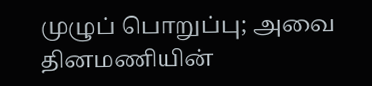முழுப் பொறுப்பு; அவை தினமணியின்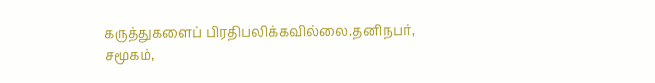கருத்துகளைப் பிரதிபலிக்கவில்லை.தனிநபர், சமூகம்,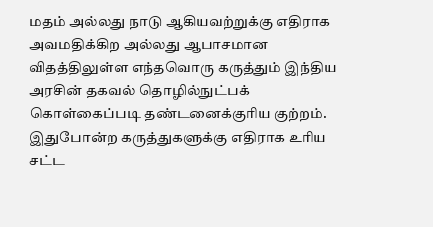மதம் அல்லது நாடு ஆகியவற்றுக்கு எதிராக அவமதிக்கிற அல்லது ஆபாசமான விதத்திலுள்ள எந்தவொரு கருத்தும் இந்திய அரசின் தகவல் தொழில்நுட்பக் கொள்கைப்படி தண்டனைக்குரிய குற்றம். இதுபோன்ற கருத்துகளுக்கு எதிராக உரிய சட்ட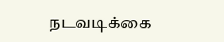நடவடிக்கை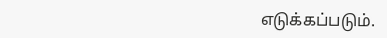எடுக்கப்படும்.